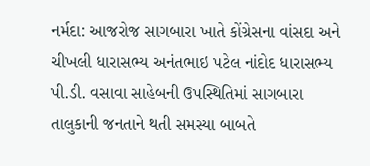નર્મદા: આજરોજ સાગબારા ખાતે કોંગ્રેસના વાંસદા અને ચીખલી ધારાસભ્ય અનંતભાઇ પટેલ નાંદોદ ધારાસભ્ય પી.ડી. વસાવા સાહેબની ઉપસ્થિતિમાં સાગબારા તાલુકાની જનતાને થતી સમસ્યા બાબતે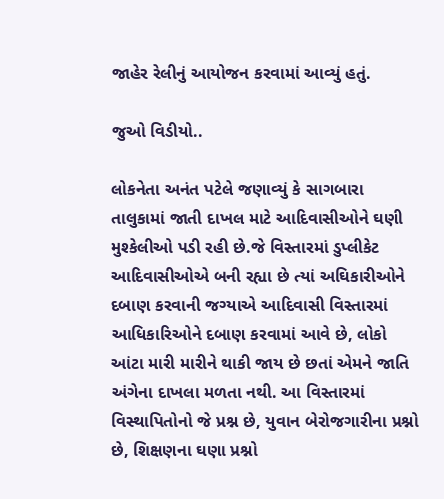જાહેર રેલીનું આયોજન કરવામાં આવ્યું હતું.

જુઓ વિડીયો..

લોકનેતા અનંત પટેલે જણાવ્યું કે સાગબારા તાલુકામાં જાતી દાખલ માટે આદિવાસીઓને ઘણી મુશ્કેલીઓ પડી રહી છે.જે વિસ્તારમાં ડુપ્લીકેટ આદિવાસીઓએ બની રહ્યા છે ત્યાં અઘિકારીઓને દબાણ કરવાની જગ્યાએ આદિવાસી વિસ્તારમાં આધિકારિઓને દબાણ કરવામાં આવે છે, લોકો આંટા મારી મારીને થાકી જાય છે છતાં એમને જાતિ અંગેના દાખલા મળતા નથી. આ વિસ્તારમાં વિસ્થાપિતોનો જે પ્રશ્ન છે, યુવાન બેરોજગારીના પ્રશ્નો છે, શિક્ષણના ઘણા પ્રશ્નો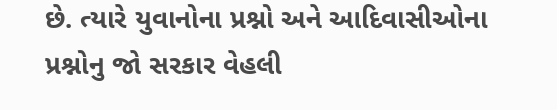છે. ત્યારે યુવાનોના પ્રશ્નો અને આદિવાસીઓના પ્રશ્નોનુ જો સરકાર વેહલી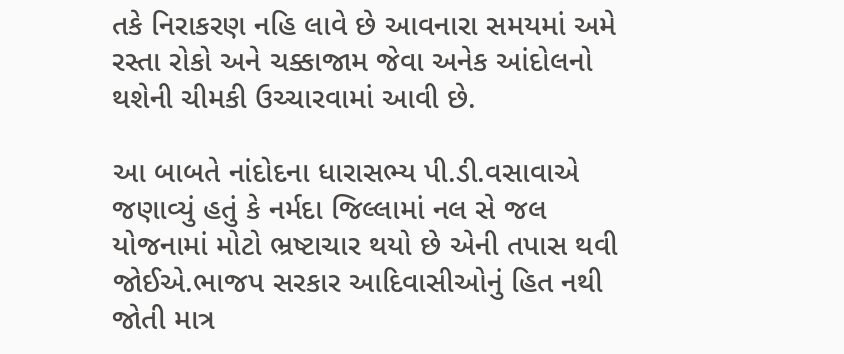તકે નિરાકરણ નહિ લાવે છે આવનારા સમયમાં અમે રસ્તા રોકો અને ચક્કાજામ જેવા અનેક આંદોલનો થશેની ચીમકી ઉચ્ચારવામાં આવી છે.

આ બાબતે નાંદોદના ધારાસભ્ય પી.ડી.વસાવાએ જણાવ્યું હતું કે નર્મદા જિલ્લામાં નલ સે જલ યોજનામાં મોટો ભ્રષ્ટાચાર થયો છે એની તપાસ થવી જોઈએ.ભાજપ સરકાર આદિવાસીઓનું હિત નથી જોતી માત્ર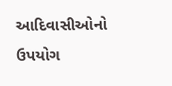આદિવાસીઓનો ઉપયોગ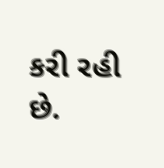કરી રહી છે.